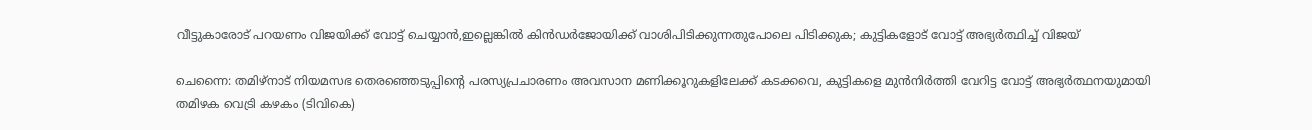വീട്ടുകാരോട് പറയണം വിജയിക്ക് വോട്ട് ചെയ്യാൻ,ഇല്ലെങ്കിൽ കിൻഡർജോയിക്ക് വാശിപിടിക്കുന്നതുപോലെ പിടിക്കുക; കുട്ടികളോട് വോട്ട് അഭ്യർത്ഥിച്ച് വിജയ്

ചെന്നൈ: തമിഴ്നാട് നിയമസഭ തെരഞ്ഞെടുപ്പിന്റെ പരസ്യപ്രചാരണം അവസാന മണിക്കൂറുകളിലേക്ക് കടക്കവെ, കുട്ടികളെ മുൻനിർത്തി വേറിട്ട വോട്ട് അഭ്യർത്ഥനയുമായി തമിഴക വെട്രി കഴകം (ടിവികെ)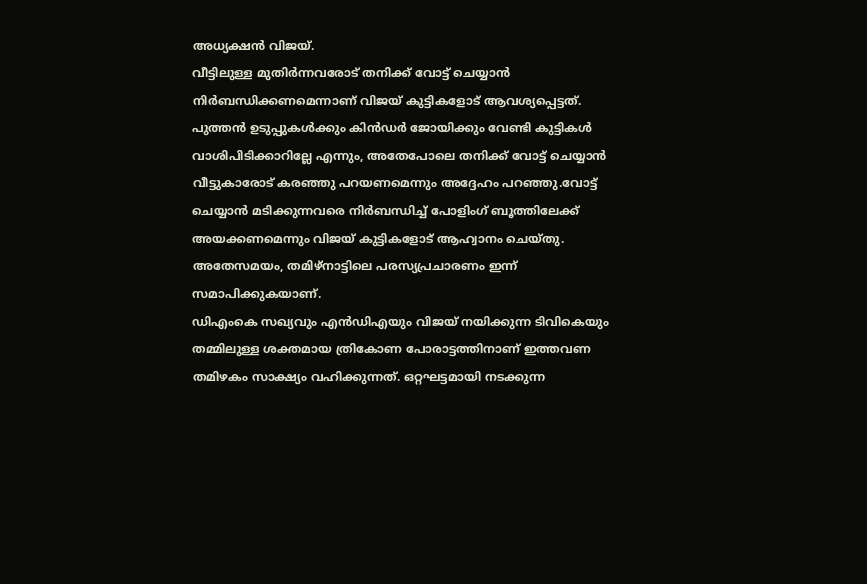അധ്യക്ഷൻ വിജയ്.
വീട്ടിലുള്ള മുതിർന്നവരോട് തനിക്ക് വോട്ട് ചെയ്യാൻ നിർബന്ധിക്കണമെന്നാണ് വിജയ് കുട്ടികളോട് ആവശ്യപ്പെട്ടത്. പുത്തൻ ഉടുപ്പുകൾക്കും കിൻഡർ ജോയിക്കും വേണ്ടി കുട്ടികൾ വാശിപിടിക്കാറില്ലേ എന്നും, അതേപോലെ തനിക്ക് വോട്ട് ചെയ്യാൻ വീട്ടുകാരോട് കരഞ്ഞു പറയണമെന്നും അദ്ദേഹം പറഞ്ഞു.വോട്ട് ചെയ്യാൻ മടിക്കുന്നവരെ നിർബന്ധിച്ച് പോളിംഗ് ബൂത്തിലേക്ക് അയക്കണമെന്നും വിജയ് കുട്ടികളോട് ആഹ്വാനം ചെയ്തു. അതേസമയം, തമിഴ്നാട്ടിലെ പരസ്യപ്രചാരണം ഇന്ന് സമാപിക്കുകയാണ്.
ഡിഎംകെ സഖ്യവും എൻഡിഎയും വിജയ് നയിക്കുന്ന ടിവികെയും തമ്മിലുള്ള ശക്തമായ ത്രികോണ പോരാട്ടത്തിനാണ് ഇത്തവണ തമിഴകം സാക്ഷ്യം വഹിക്കുന്നത്. ഒറ്റഘട്ടമായി നടക്കുന്ന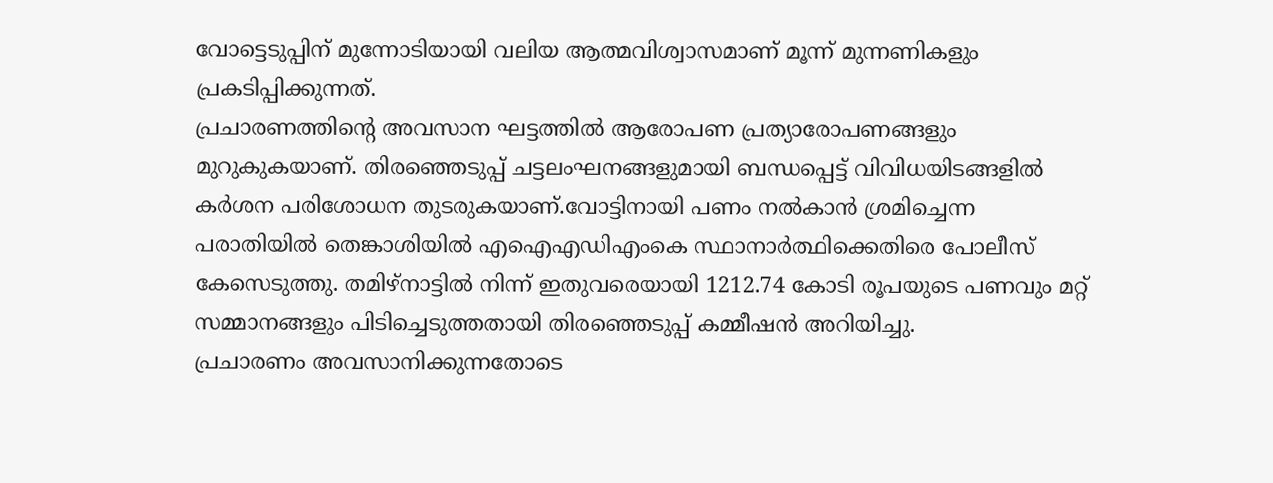വോട്ടെടുപ്പിന് മുന്നോടിയായി വലിയ ആത്മവിശ്വാസമാണ് മൂന്ന് മുന്നണികളും പ്രകടിപ്പിക്കുന്നത്.
പ്രചാരണത്തിന്റെ അവസാന ഘട്ടത്തിൽ ആരോപണ പ്രത്യാരോപണങ്ങളും മുറുകുകയാണ്. തിരഞ്ഞെടുപ്പ് ചട്ടലംഘനങ്ങളുമായി ബന്ധപ്പെട്ട് വിവിധയിടങ്ങളിൽ കർശന പരിശോധന തുടരുകയാണ്.വോട്ടിനായി പണം നൽകാൻ ശ്രമിച്ചെന്ന പരാതിയിൽ തെങ്കാശിയിൽ എഐഎഡിഎംകെ സ്ഥാനാർത്ഥിക്കെതിരെ പോലീസ് കേസെടുത്തു. തമിഴ്നാട്ടിൽ നിന്ന് ഇതുവരെയായി 1212.74 കോടി രൂപയുടെ പണവും മറ്റ് സമ്മാനങ്ങളും പിടിച്ചെടുത്തതായി തിരഞ്ഞെടുപ്പ് കമ്മീഷൻ അറിയിച്ചു.
പ്രചാരണം അവസാനിക്കുന്നതോടെ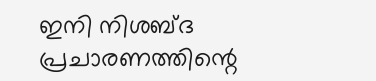ഇനി നിശബ്ദ പ്രചാരണത്തിന്റെ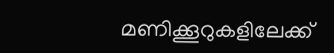മണിക്കൂറുകളിലേക്ക്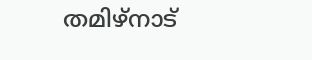തമിഴ്നാട്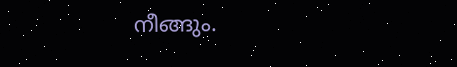നീങ്ങും.